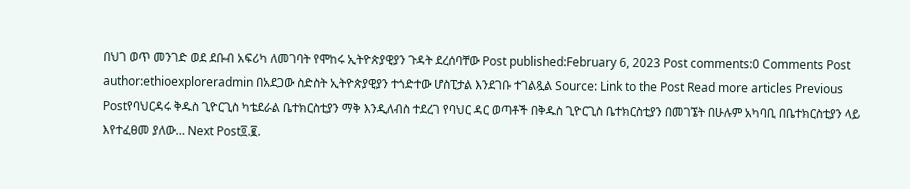በህገ ወጥ መንገድ ወደ ደቡብ አፍሪካ ለመገባት የሞከሩ ኢትዮጵያዊያን ጉዳት ደረሰባቸው Post published:February 6, 2023 Post comments:0 Comments Post author:ethioexploreradmin በአደጋው ስድስት ኢትዮጵያዊያን ተጎድተው ሆስፒታል እንደገቡ ተገልጿል Source: Link to the Post Read more articles Previous Postየባህርዳሩ ቅዱስ ጊዮርጊስ ካቴደራል ቤተክርስቲያን ማቅ እንዲለብስ ተደረገ የባህር ዳር ወጣቶች በቅዱስ ጊዮርጊስ ቤተክርስቲያን በመገኜት በሁሉም አካባቢ በቤተክርስቲያን ላይ እየተፈፀመ ያለው… Next Post፬.፪.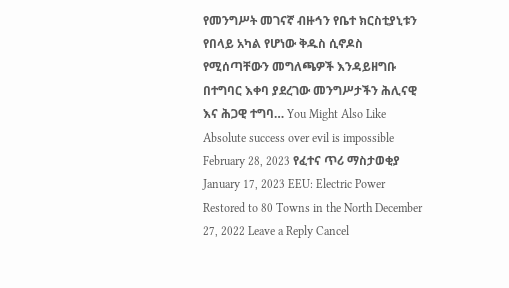የመንግሥት መገናኛ ብዙኅን የቤተ ክርስቲያኒቱን የበላይ አካል የሆነው ቅዱስ ሲኖዶስ የሚሰጣቸውን መግለጫዎች እንዳይዘግቡ በተግባር እቀባ ያደረገው መንግሥታችን ሕሊናዊ እና ሕጋዊ ተግባ… You Might Also Like Absolute success over evil is impossible February 28, 2023 የፈተና ጥሪ ማስታወቂያ January 17, 2023 EEU: Electric Power Restored to 80 Towns in the North December 27, 2022 Leave a Reply Cancel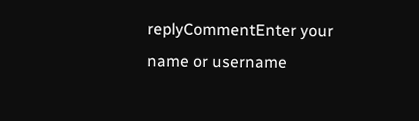replyCommentEnter your name or username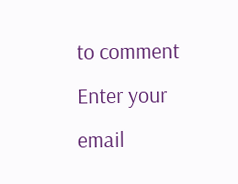to comment Enter your email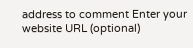address to comment Enter your website URL (optional)